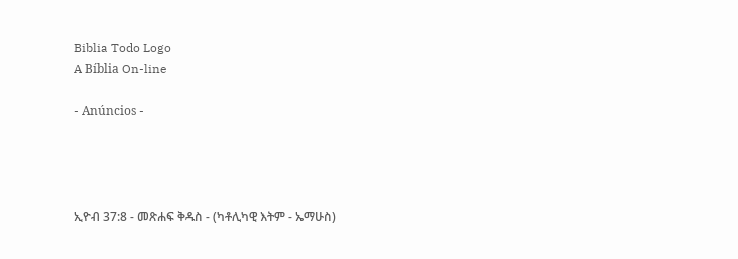Biblia Todo Logo
A Bíblia On-line

- Anúncios -




ኢዮብ 37:8 - መጽሐፍ ቅዱስ - (ካቶሊካዊ እትም - ኤማሁስ)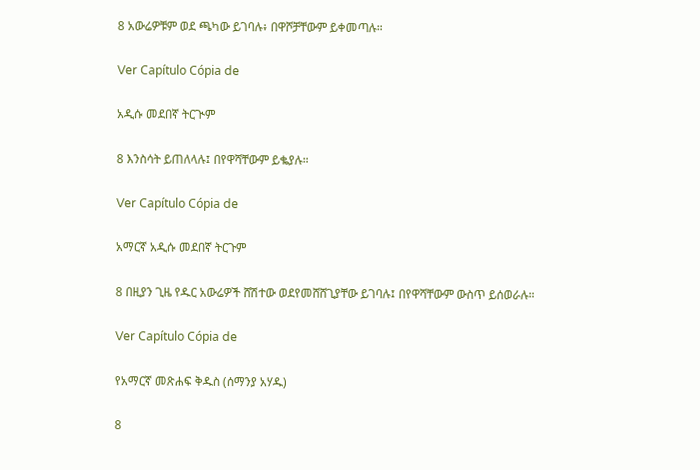8 አውሬዎቹም ወደ ጫካው ይገባሉ፥ በዋሾቻቸውም ይቀመጣሉ።

Ver Capítulo Cópia de

አዲሱ መደበኛ ትርጒም

8 እንስሳት ይጠለላሉ፤ በየዋሻቸውም ይቈያሉ።

Ver Capítulo Cópia de

አማርኛ አዲሱ መደበኛ ትርጉም

8 በዚያን ጊዜ የዱር አውሬዎች ሸሽተው ወደየመሸሸጊያቸው ይገባሉ፤ በየዋሻቸውም ውስጥ ይሰወራሉ።

Ver Capítulo Cópia de

የአማርኛ መጽሐፍ ቅዱስ (ሰማንያ አሃዱ)

8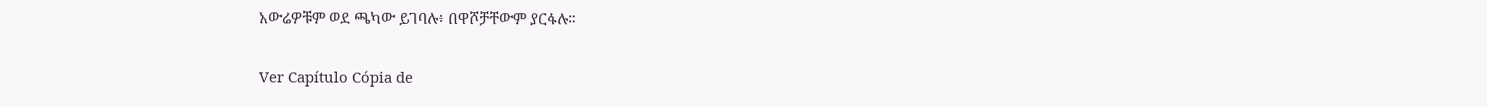አውሬዎቹም ወደ ጫካው ይገባሉ፥ በዋሾቻቸውም ያርፋሉ።

Ver Capítulo Cópia de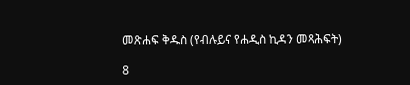መጽሐፍ ቅዱስ (የብሉይና የሐዲስ ኪዳን መጻሕፍት)

8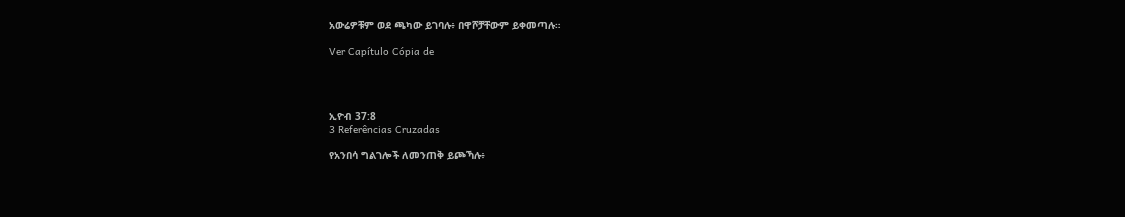አውሬዎቹም ወደ ጫካው ይገባሉ፥ በዋሾቻቸውም ይቀመጣሉ።

Ver Capítulo Cópia de




ኢዮብ 37:8
3 Referências Cruzadas

የአንበሳ ግልገሎች ለመንጠቅ ይጮኻሉ፥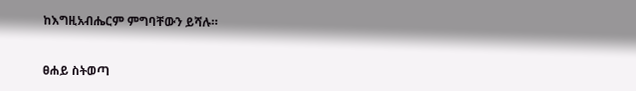ከእግዚአብሔርም ምግባቸውን ይሻሉ።


ፀሐይ ስትወጣ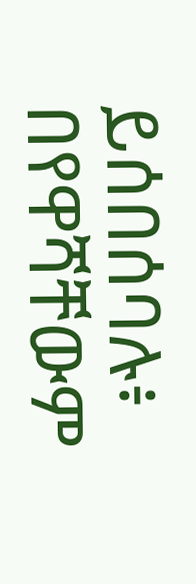ይሰበሰባሉ፥ በየዋሻቸውም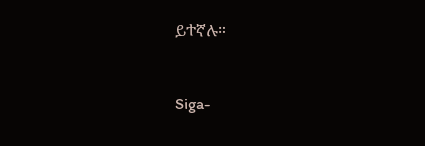ይተኛሉ።


Siga-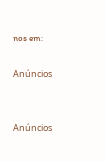nos em:

Anúncios


Anúncios